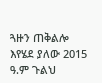ጓዙን ጠቅልሎ እየሄደ ያለው 2015 ዓ.ም ጉልህ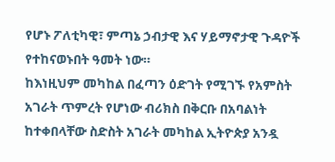የሆኑ ፖለቲካዊ፣ ምጣኔ ኃብታዊ እና ሃይማኖታዊ ጉዳዮች የተከናወኑበት ዓመት ነው።
ከእነዚህም መካከል በፈጣን ዕድገት የሚገኙ የአምስት አገራት ጥምረት የሆነው ብሪክስ በቅርቡ በአባልነት ከተቀበላቸው ስድስት አገራት መካከል ኢትዮጵያ አንዷ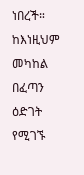ነበረች።
ከእነዚህም መካከል በፈጣን ዕድገት የሚገኙ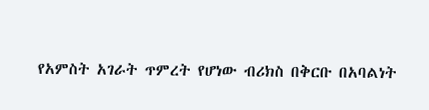የአምስት አገራት ጥምረት የሆነው ብሪክስ በቅርቡ በአባልነት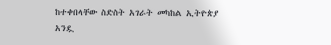ከተቀበላቸው ስድስት አገራት መካከል ኢትዮጵያ አንዷ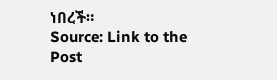ነበረች።
Source: Link to the Post